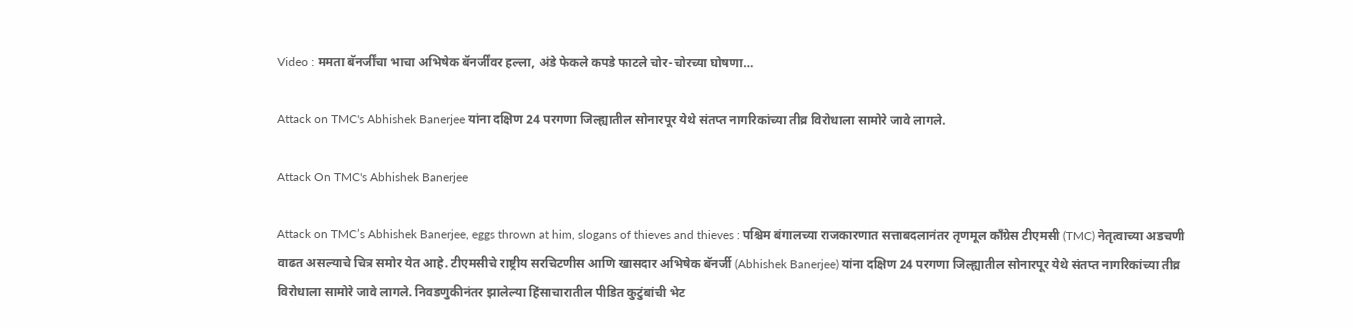Video : ममता बॅनर्जींचा भाचा अभिषेक बॅनर्जींवर हल्ला, अंडे फेकले कपडे फाटले चोर-चोरच्या घोषणा…

Attack on TMC's Abhishek Banerjee यांना दक्षिण 24 परगणा जिल्ह्यातील सोनारपूर येथे संतप्त नागरिकांच्या तीव्र विरोधाला सामोरे जावे लागले.

Attack On TMC's Abhishek Banerjee

Attack on TMC’s Abhishek Banerjee, eggs thrown at him, slogans of thieves and thieves : पश्चिम बंगालच्या राजकारणात सत्ताबदलानंतर तृणमूल काँग्रेस टीएमसी (TMC) नेतृत्वाच्या अडचणी वाढत असल्याचे चित्र समोर येत आहे. टीएमसीचे राष्ट्रीय सरचिटणीस आणि खासदार अभिषेक बॅनर्जी (Abhishek Banerjee) यांना दक्षिण 24 परगणा जिल्ह्यातील सोनारपूर येथे संतप्त नागरिकांच्या तीव्र विरोधाला सामोरे जावे लागले. निवडणुकीनंतर झालेल्या हिंसाचारातील पीडित कुटुंबांची भेट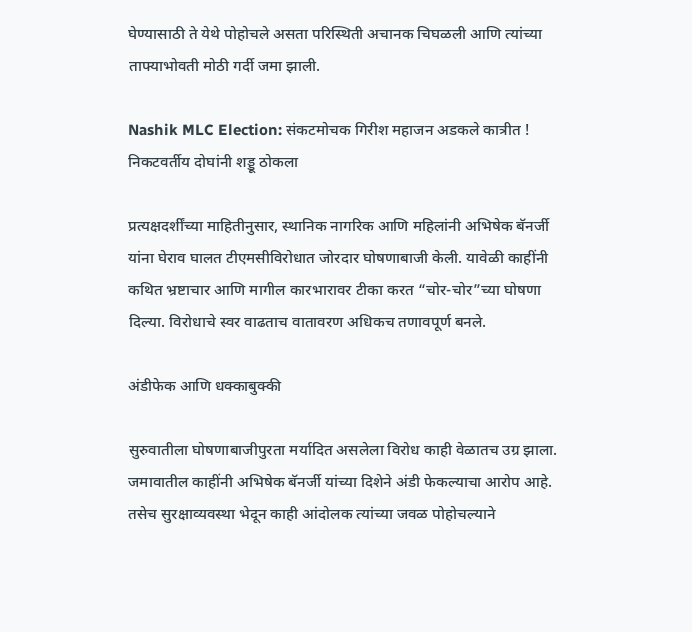घेण्यासाठी ते येथे पोहोचले असता परिस्थिती अचानक चिघळली आणि त्यांच्या ताफ्याभोवती मोठी गर्दी जमा झाली.

Nashik MLC Election: संकटमोचक गिरीश महाजन अडकले कात्रीत ! निकटवर्तीय दोघांनी शड्डू ठोकला

प्रत्यक्षदर्शींच्या माहितीनुसार, स्थानिक नागरिक आणि महिलांनी अभिषेक बॅनर्जी यांना घेराव घालत टीएमसीविरोधात जोरदार घोषणाबाजी केली. यावेळी काहींनी कथित भ्रष्टाचार आणि मागील कारभारावर टीका करत “चोर-चोर”च्या घोषणा दिल्या. विरोधाचे स्वर वाढताच वातावरण अधिकच तणावपूर्ण बनले.

अंडीफेक आणि धक्काबुक्की

सुरुवातीला घोषणाबाजीपुरता मर्यादित असलेला विरोध काही वेळातच उग्र झाला. जमावातील काहींनी अभिषेक बॅनर्जी यांच्या दिशेने अंडी फेकल्याचा आरोप आहे. तसेच सुरक्षाव्यवस्था भेदून काही आंदोलक त्यांच्या जवळ पोहोचल्याने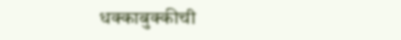धक्काबुक्कीची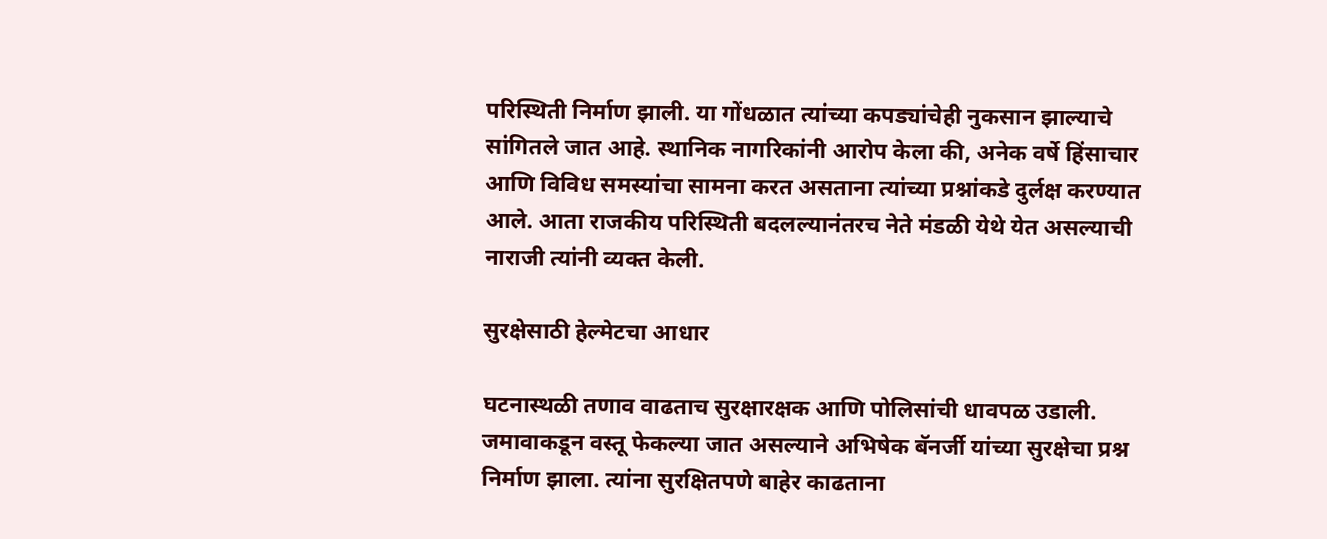परिस्थिती निर्माण झाली. या गोंधळात त्यांच्या कपड्यांचेही नुकसान झाल्याचे सांगितले जात आहे. स्थानिक नागरिकांनी आरोप केला की, अनेक वर्षे हिंसाचार आणि विविध समस्यांचा सामना करत असताना त्यांच्या प्रश्नांकडे दुर्लक्ष करण्यात आले. आता राजकीय परिस्थिती बदलल्यानंतरच नेते मंडळी येथे येत असल्याची नाराजी त्यांनी व्यक्त केली.

सुरक्षेसाठी हेल्मेटचा आधार

घटनास्थळी तणाव वाढताच सुरक्षारक्षक आणि पोलिसांची धावपळ उडाली. जमावाकडून वस्तू फेकल्या जात असल्याने अभिषेक बॅनर्जी यांच्या सुरक्षेचा प्रश्न निर्माण झाला. त्यांना सुरक्षितपणे बाहेर काढताना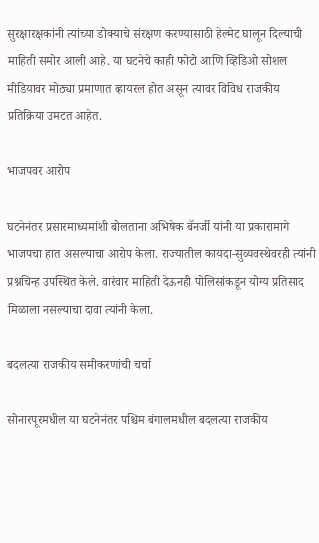सुरक्षारक्षकांनी त्यांच्या डोक्याचे संरक्षण करण्यासाठी हेल्मेट घालून दिल्याची माहिती समोर आली आहे. या घटनेचे काही फोटो आणि व्हिडिओ सोशल मीडियावर मोठ्या प्रमाणात व्हायरल होत असून त्यावर विविध राजकीय प्रतिक्रिया उमटत आहेत.

भाजपवर आरोप

घटनेनंतर प्रसारमाध्यमांशी बोलताना अभिषेक बॅनर्जी यांनी या प्रकारामागे भाजपचा हात असल्याचा आरोप केला. राज्यातील कायदा-सुव्यवस्थेवरही त्यांनी प्रश्नचिन्ह उपस्थित केले. वारंवार माहिती देऊनही पोलिसांकडून योग्य प्रतिसाद मिळाला नसल्याचा दावा त्यांनी केला.

बदलत्या राजकीय समीकरणांची चर्चा

सोनारपूरमधील या घटनेनंतर पश्चिम बंगालमधील बदलत्या राजकीय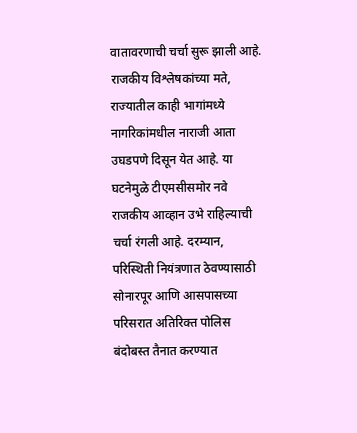वातावरणाची चर्चा सुरू झाली आहे. राजकीय विश्लेषकांच्या मते, राज्यातील काही भागांमध्ये नागरिकांमधील नाराजी आता उघडपणे दिसून येत आहे. या घटनेमुळे टीएमसीसमोर नवे राजकीय आव्हान उभे राहिल्याची चर्चा रंगली आहे. दरम्यान, परिस्थिती नियंत्रणात ठेवण्यासाठी सोनारपूर आणि आसपासच्या परिसरात अतिरिक्त पोलिस बंदोबस्त तैनात करण्यात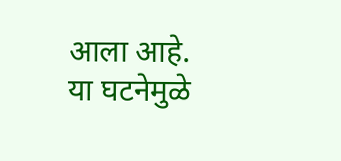आला आहे. या घटनेमुळे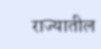राज्यातील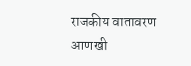राजकीय वातावरण आणखी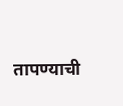तापण्याची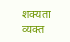शक्यता व्यक्त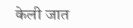केली जात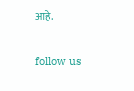आहे.

follow us